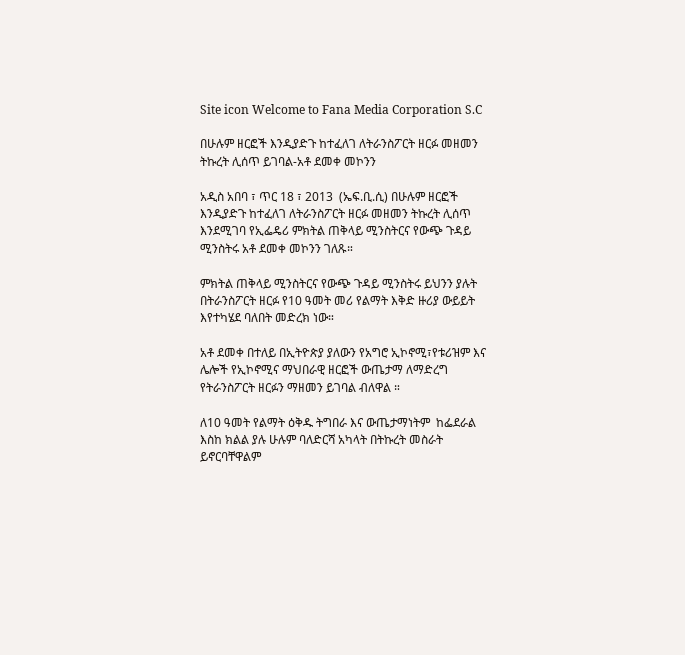Site icon Welcome to Fana Media Corporation S.C

በሁሉም ዘርፎች እንዲያድጉ ከተፈለገ ለትራንስፖርት ዘርፉ መዘመን ትኩረት ሊሰጥ ይገባል-አቶ ደመቀ መኮንን

አዲስ አበባ ፣ ጥር 18 ፣ 2013  (ኤፍ.ቢ.ሲ) በሁሉም ዘርፎች እንዲያድጉ ከተፈለገ ለትራንስፖርት ዘርፉ መዘመን ትኩረት ሊሰጥ እንደሚገባ የኢፌዴሪ ምክትል ጠቅላይ ሚንስትርና የውጭ ጉዳይ ሚንስትሩ አቶ ደመቀ መኮንን ገለጹ።

ምክትል ጠቅላይ ሚንስትርና የውጭ ጉዳይ ሚንስትሩ ይህንን ያሉት በትራንስፖርት ዘርፉ የ10 ዓመት መሪ የልማት እቅድ ዙሪያ ውይይት እየተካሄደ ባለበት መድረክ ነው።

አቶ ደመቀ በተለይ በኢትዮጵያ ያለውን የአግሮ ኢኮኖሚ፣የቱሪዝም እና ሌሎች የኢኮኖሚና ማህበራዊ ዘርፎች ውጤታማ ለማድረግ የትራንስፖርት ዘርፉን ማዘመን ይገባል ብለዋል ።

ለ10 ዓመት የልማት ዕቅዱ ትግበራ እና ውጤታማነትም  ከፌደራል እስከ ክልል ያሉ ሁሉም ባለድርሻ አካላት በትኩረት መስራት ይኖርባቸዋልም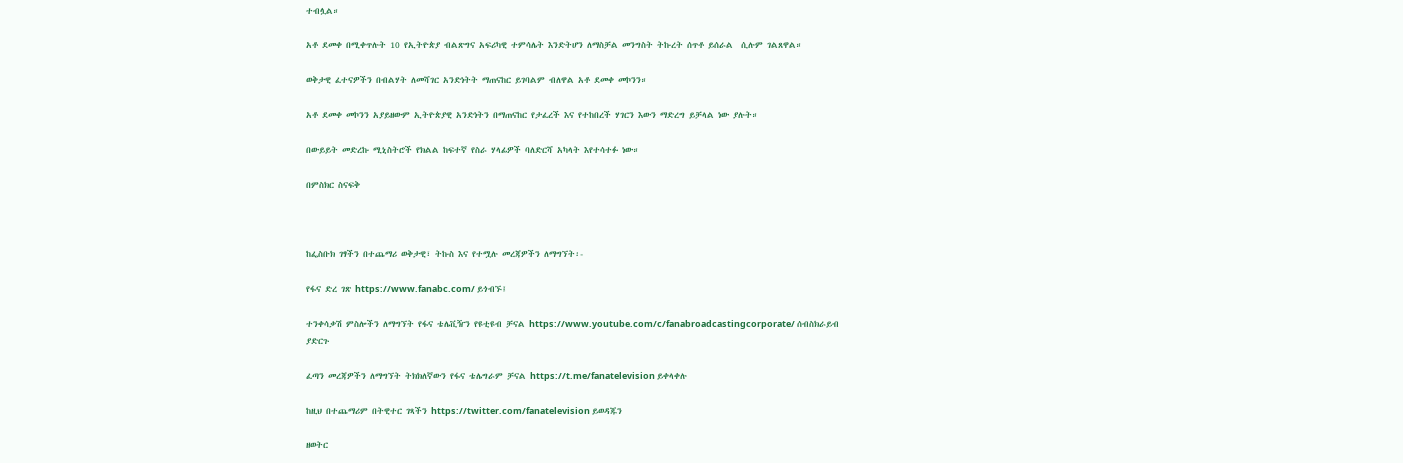ተብሏል።

አቶ ደመቀ በሚቀጥሉት 10 የኢትዮጵያ ብልጽግና አፍሪካዊ ተምሳሌት እንድትሆን ለማስቻል መንግስት ትኩረት ሰጥቶ ይሰራል  ሲሉም ገልጸዋል።

ወቅታዊ ፈተናዎችን በብልሃት ለመሻገር አንድነትት ማጠናከር ይገባልም ብለዋል አቶ ደመቀ መኮንን።

አቶ ደመቀ መኮንን አያይዘውም ኢትዮጵያዊ አንድነትን በማጠናከር የታፈረች እና የተከበረች ሃገርን እውን ማድረግ ይቻላል ነው ያሉት።

በውይይት መድረኩ ሚኒስትሮች የክልል ከፍተኛ የስራ ሃላፊዎች ባለድርሻ አካላት እየተሳተፉ ነው።

በምስክር ስናፍቅ



ከፌስቡክ ገፃችን በተጨማሪ ወቅታዊ፣ ትኩስ እና የተሟሉ መረጃዎችን ለማግኘት፡-

የፋና ድረ ገጽ https://www.fanabc.com/ ይጎብኙ፤

ተንቀሳቃሽ ምስሎችን ለማግኘት የፋና ቴሌቪዥን የዩቲዩብ ቻናል https://www.youtube.com/c/fanabroadcastingcorporate/ ሰብስክራይብ ያድርጉ

ፈጣን መረጃዎችን ለማግኘት ትክክለኛውን የፋና ቴሌግራም ቻናል https://t.me/fanatelevision ይቀላቀሉ

ከዚህ በተጨማሪም በትዊተር ገጻችን https://twitter.com/fanatelevision ይወዳጁን

ዘወትር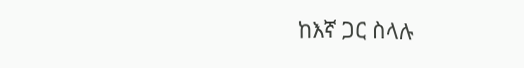ከእኛ ጋር ስላሉ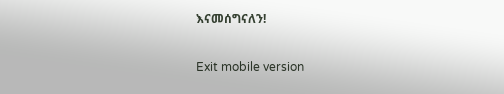እናመሰግናለን!

Exit mobile version